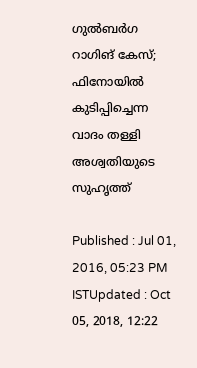ഗുല്‍ബര്‍ഗ റാഗിങ് കേസ്; ഫിനോയില്‍ കുടിപ്പിച്ചെന്ന വാദം തള്ളി അശ്വതിയുടെ സുഹൃത്ത്

Published : Jul 01, 2016, 05:23 PM ISTUpdated : Oct 05, 2018, 12:22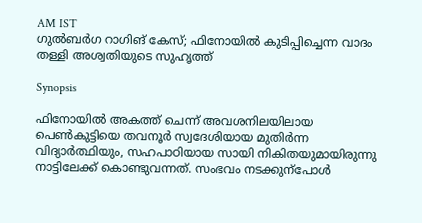AM IST
ഗുല്‍ബര്‍ഗ റാഗിങ് കേസ്; ഫിനോയില്‍ കുടിപ്പിച്ചെന്ന വാദം തള്ളി അശ്വതിയുടെ സുഹൃത്ത്

Synopsis

ഫിനോയില്‍ അകത്ത് ചെന്ന് അവശനിലയിലായ പെൺകുട്ടിയെ തവനൂർ സ്വദേശിയായ മുതിർന്ന വിദ്യാർത്ഥിയും, സഹപാഠിയായ സായി നികിതയുമായിരുന്നു നാട്ടിലേക്ക് കൊണ്ടുവന്നത്. സംഭവം നടക്കുന്പോൾ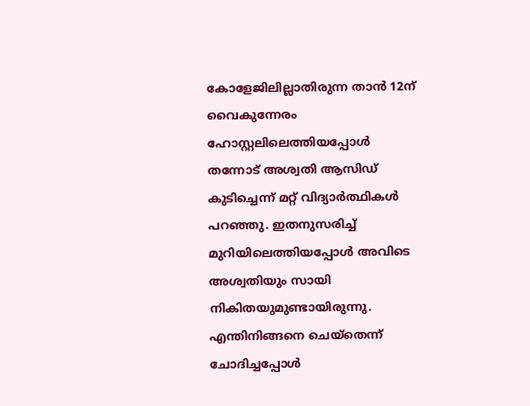കോളേജിലില്ലാതിരുന്ന താന്‍ 12ന് വൈകുന്നേരം ഹോസ്റ്റലിലെത്തിയപ്പോള്‍ തന്നോട് അശ്വതി ആസിഡ് കുടിച്ചെന്ന് മറ്റ് വിദ്യാര്‍ത്ഥികള്‍ പറഞ്ഞു. ഇതനുസരിച്ച് മുറിയിലെത്തിയപ്പോള്‍ അവിടെ അശ്വതിയും സായി നികിതയുമുണ്ടായിരുന്നു. എന്തിനിങ്ങനെ ചെയ്തെന്ന് ചോദിച്ചപ്പോള്‍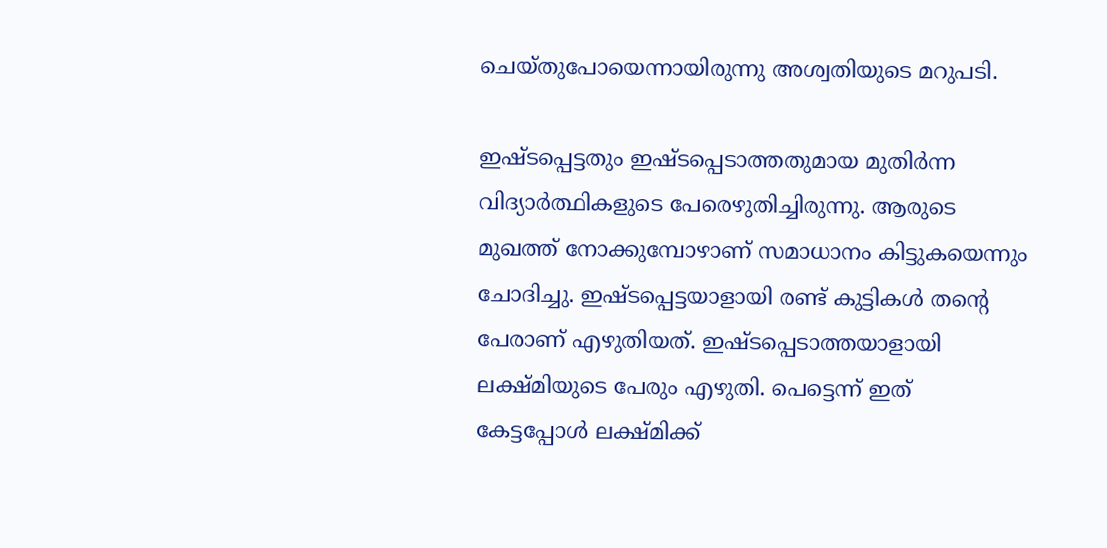ചെയ്തുപോയെന്നായിരുന്നു അശ്വതിയുടെ മറുപടി.

ഇഷ്ടപ്പെട്ടതും ഇഷ്ടപ്പെടാത്തതുമായ മുതിര്‍ന്ന വിദ്യാര്‍ത്ഥികളുടെ പേരെഴുതിച്ചിരുന്നു. ആരുടെ മുഖത്ത് നോക്കുമ്പോഴാണ് സമാധാനം കിട്ടുകയെന്നും ചോദിച്ചു. ഇഷ്ടപ്പെട്ടയാളായി രണ്ട് കുട്ടികള്‍ തന്റെ പേരാണ് എഴുതിയത്. ഇഷ്ടപ്പെടാത്തയാളായി ലക്ഷ്മിയുടെ പേരും എഴുതി. പെട്ടെന്ന് ഇത് കേട്ടപ്പോള്‍ ലക്ഷ്മിക്ക്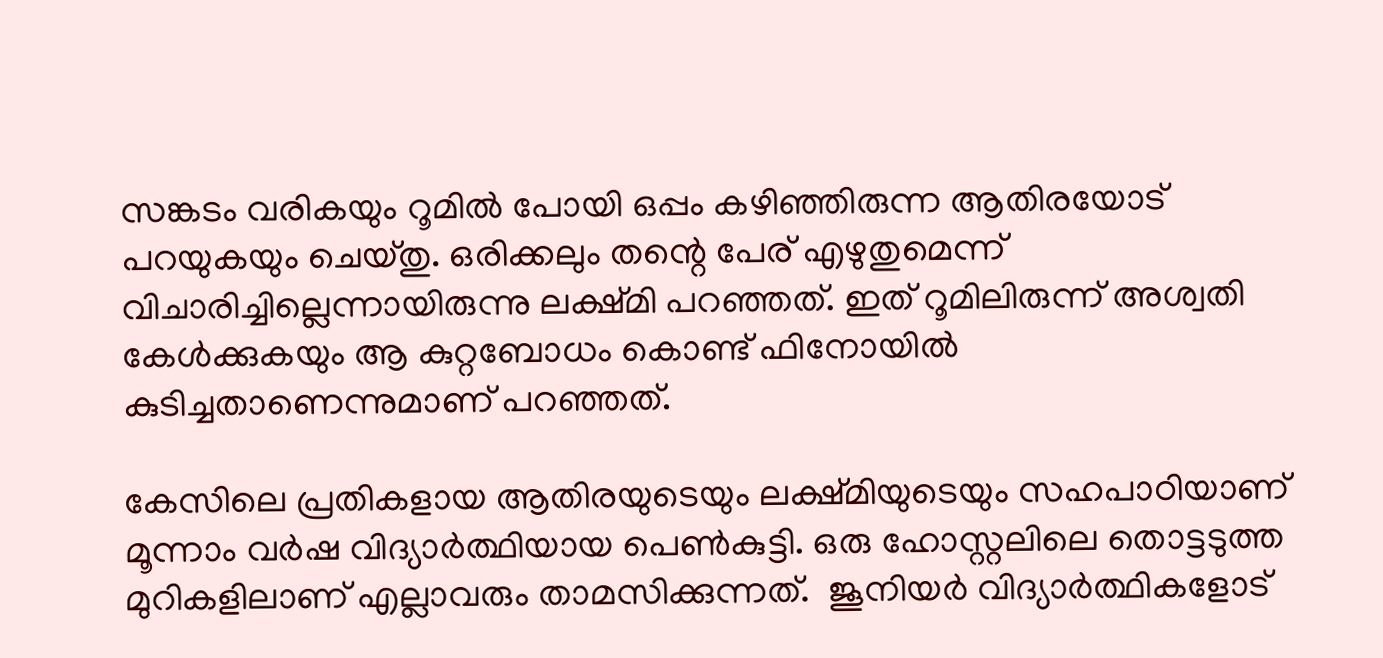സങ്കടം വരികയും റൂമില്‍ പോയി ഒപ്പം കഴിഞ്ഞിരുന്ന ആതിരയോട് പറയുകയും ചെയ്തു. ഒരിക്കലും തന്റെ പേര് എഴുതുമെന്ന് വിചാരിച്ചില്ലെന്നായിരുന്നു ലക്ഷ്മി പറഞ്ഞത്. ഇത് റൂമിലിരുന്ന് അശ്വതി കേള്‍ക്കുകയും ആ കുറ്റബോധം കൊണ്ട് ഫിനോയില്‍ കുടിച്ചതാണെന്നുമാണ് പറഞ്ഞത്.

കേസിലെ പ്രതികളായ ആതിരയുടെയും ലക്ഷ്മിയുടെയും സഹപാഠിയാണ് മൂന്നാം വർഷ വിദ്യാർത്ഥിയായ പെൺകുട്ടി. ഒരു ഹോസ്റ്റലിലെ തൊട്ടടുത്ത മുറികളിലാണ് എല്ലാവരും താമസിക്കുന്നത്.  ജൂനിയർ വിദ്യാർത്ഥികളോട്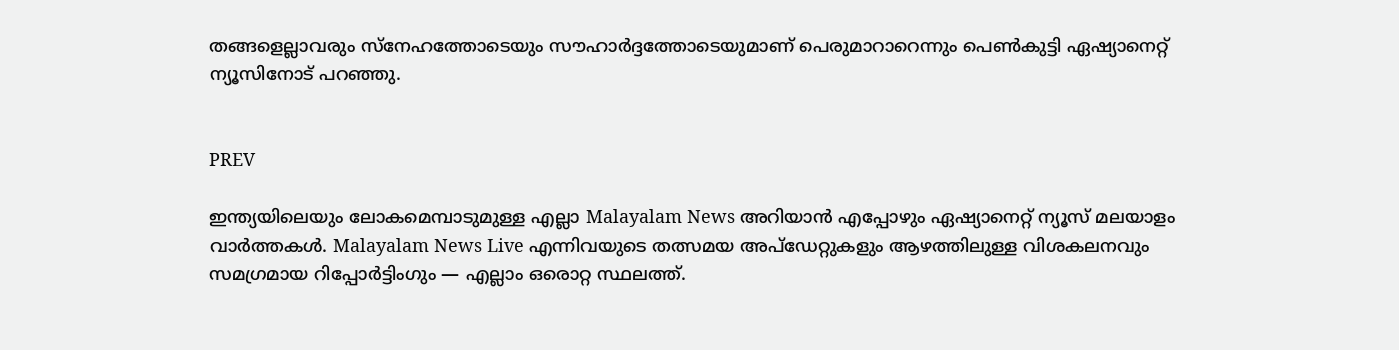തങ്ങളെല്ലാവരും സ്നേഹത്തോടെയും സൗഹാർദ്ദത്തോടെയുമാണ് പെരുമാറാറെന്നും പെൺകുട്ടി ഏഷ്യാനെറ്റ് ന്യൂസിനോട് പറഞ്ഞു.


PREV

ഇന്ത്യയിലെയും ലോകമെമ്പാടുമുള്ള എല്ലാ Malayalam News അറിയാൻ എപ്പോഴും ഏഷ്യാനെറ്റ് ന്യൂസ് മലയാളം വാർത്തകൾ. Malayalam News Live എന്നിവയുടെ തത്സമയ അപ്‌ഡേറ്റുകളും ആഴത്തിലുള്ള വിശകലനവും സമഗ്രമായ റിപ്പോർട്ടിംഗും — എല്ലാം ഒരൊറ്റ സ്ഥലത്ത്.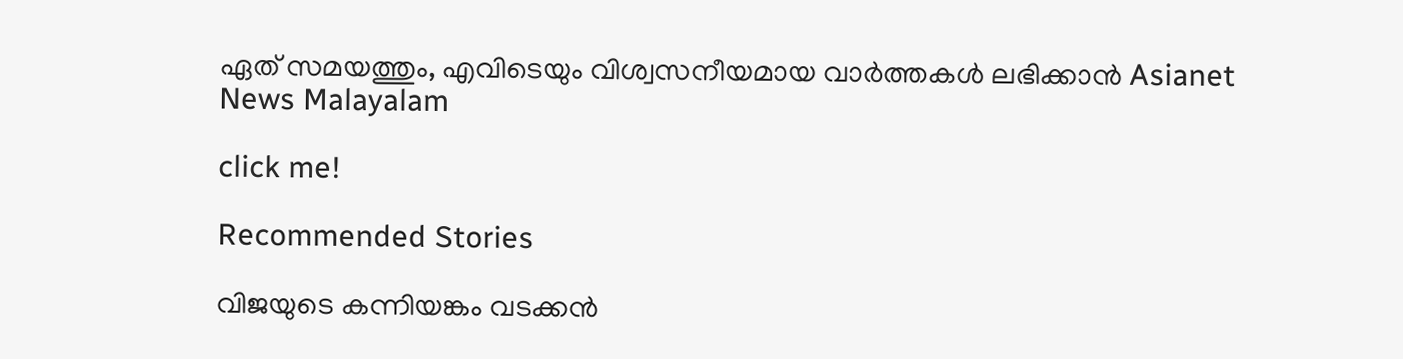ഏത് സമയത്തും, എവിടെയും വിശ്വസനീയമായ വാർത്തകൾ ലഭിക്കാൻ Asianet News Malayalam

click me!

Recommended Stories

വിജയുടെ കന്നിയങ്കം വടക്കൻ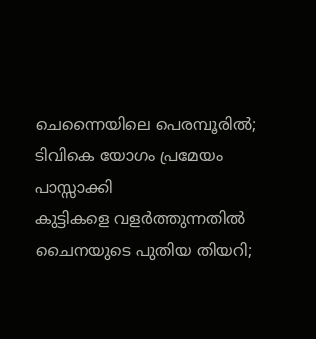ചെന്നൈയിലെ പെരമ്പൂരിൽ; ടിവികെ യോഗം പ്രമേയം പാസ്സാക്കി
കുട്ടികളെ വളർത്തുന്നതിൽ ചൈനയുടെ പുതിയ തിയറി;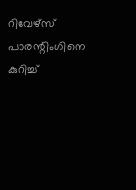റിവേഴ്സ് പാരന്റിംഗിനെ കുറിച്ച്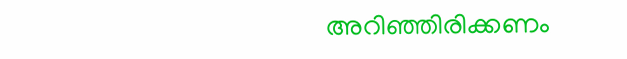അറിഞ്ഞിരിക്കണം